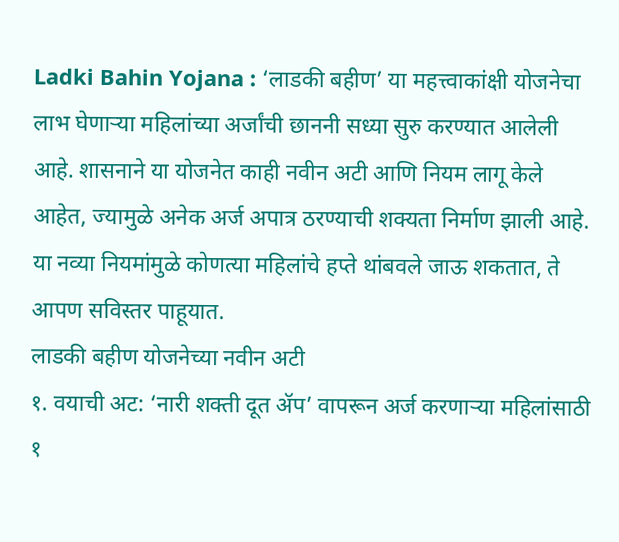Ladki Bahin Yojana : ‘लाडकी बहीण’ या महत्त्वाकांक्षी योजनेचा लाभ घेणाऱ्या महिलांच्या अर्जांची छाननी सध्या सुरु करण्यात आलेली आहे. शासनाने या योजनेत काही नवीन अटी आणि नियम लागू केले आहेत, ज्यामुळे अनेक अर्ज अपात्र ठरण्याची शक्यता निर्माण झाली आहे. या नव्या नियमांमुळे कोणत्या महिलांचे हप्ते थांबवले जाऊ शकतात, ते आपण सविस्तर पाहूयात.
लाडकी बहीण योजनेच्या नवीन अटी
१. वयाची अट: ‘नारी शक्ती दूत ॲप’ वापरून अर्ज करणाऱ्या महिलांसाठी १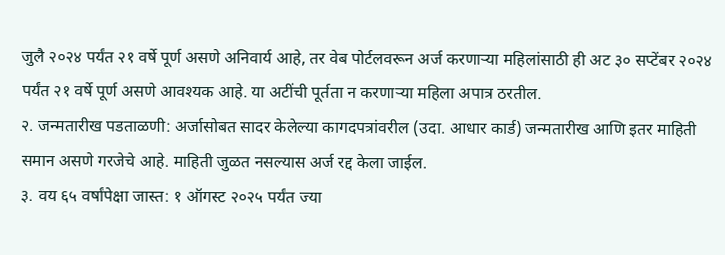जुलै २०२४ पर्यंत २१ वर्षे पूर्ण असणे अनिवार्य आहे, तर वेब पोर्टलवरून अर्ज करणाऱ्या महिलांसाठी ही अट ३० सप्टेंबर २०२४ पर्यंत २१ वर्षे पूर्ण असणे आवश्यक आहे. या अटींची पूर्तता न करणाऱ्या महिला अपात्र ठरतील.
२. जन्मतारीख पडताळणी: अर्जासोबत सादर केलेल्या कागदपत्रांवरील (उदा. आधार कार्ड) जन्मतारीख आणि इतर माहिती समान असणे गरजेचे आहे. माहिती जुळत नसल्यास अर्ज रद्द केला जाईल.
३. वय ६५ वर्षांपेक्षा जास्त: १ ऑगस्ट २०२५ पर्यंत ज्या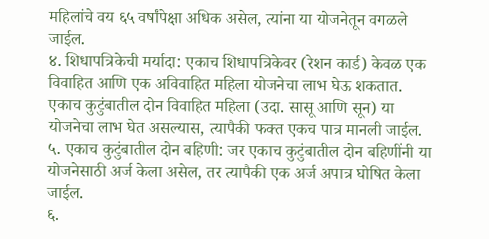महिलांचे वय ६५ वर्षांपेक्षा अधिक असेल, त्यांना या योजनेतून वगळले जाईल.
४. शिधापत्रिकेची मर्यादा: एकाच शिधापत्रिकेवर (रेशन कार्ड) केवळ एक विवाहित आणि एक अविवाहित महिला योजनेचा लाभ घेऊ शकतात. एकाच कुटुंबातील दोन विवाहित महिला (उदा. सासू आणि सून) या योजनेचा लाभ घेत असल्यास, त्यापैकी फक्त एकच पात्र मानली जाईल.
५. एकाच कुटुंबातील दोन बहिणी: जर एकाच कुटुंबातील दोन बहिणींनी या योजनेसाठी अर्ज केला असेल, तर त्यापैकी एक अर्ज अपात्र घोषित केला जाईल.
६.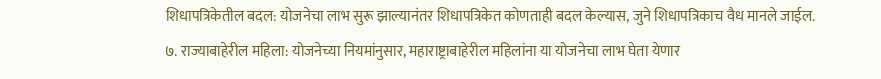शिधापत्रिकेतील बदल: योजनेचा लाभ सुरू झाल्यानंतर शिधापत्रिकेत कोणताही बदल केल्यास, जुने शिधापत्रिकाच वैध मानले जाईल.
७. राज्याबाहेरील महिला: योजनेच्या नियमांनुसार, महाराष्ट्राबाहेरील महिलांना या योजनेचा लाभ घेता येणार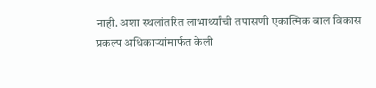नाही. अशा स्थलांतरित लाभार्थ्यांची तपासणी एकात्मिक बाल विकास प्रकल्प अधिकाऱ्यांमार्फत केली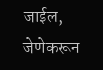जाईल, जेणेकरून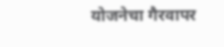योजनेचा गैरवापर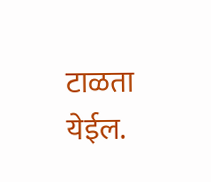टाळता येईल.